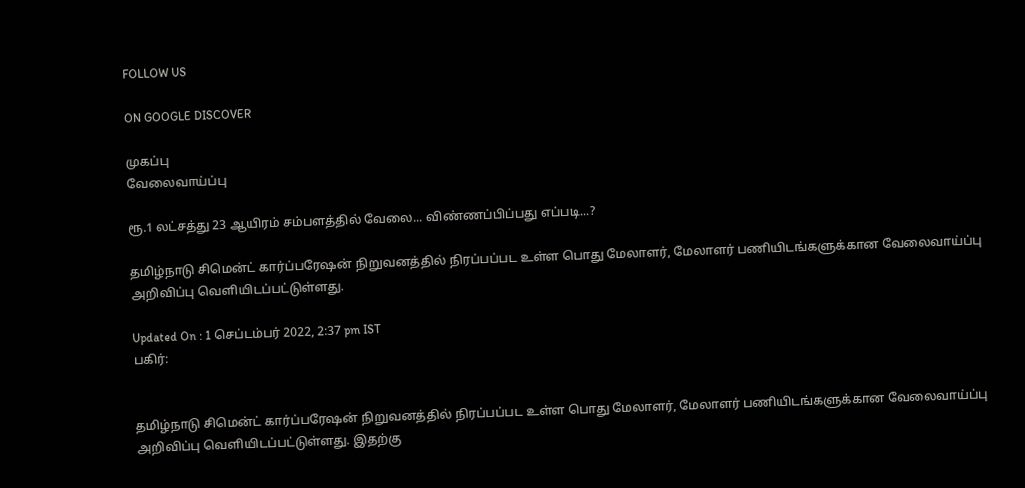FOLLOW US

ON GOOGLE DISCOVER

முகப்பு
வேலைவாய்ப்பு

ரூ.1 லட்சத்து 23 ஆயிரம் சம்பளத்தில் வேலை... விண்ணப்பிப்பது எப்படி...?

தமிழ்நாடு சிமென்ட் கார்ப்பரேஷன் நிறுவனத்தில் நிரப்பப்பட உள்ள பொது மேலாளர், மேலாளர் பணியிடங்களுக்கான வேலைவாய்ப்பு அறிவிப்பு வெளியிடப்பட்டுள்ளது.

Updated On : 1 செப்டம்பர் 2022, 2:37 pm IST
பகிர்:


தமிழ்நாடு சிமென்ட் கார்ப்பரேஷன் நிறுவனத்தில் நிரப்பப்பட உள்ள பொது மேலாளர், மேலாளர் பணியிடங்களுக்கான வேலைவாய்ப்பு அறிவிப்பு வெளியிடப்பட்டுள்ளது. இதற்கு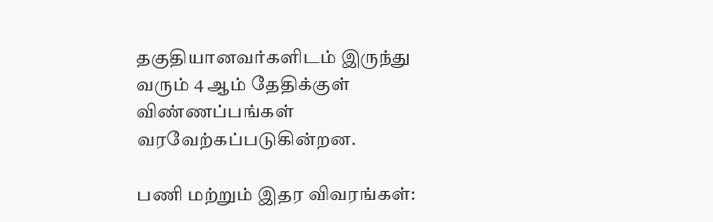தகுதியானவர்களிடம் இருந்து வரும் 4 ஆம் தேதிக்குள் விண்ணப்பங்கள் வரவேற்கப்படுகின்றன.

பணி மற்றும் இதர விவரங்கள்: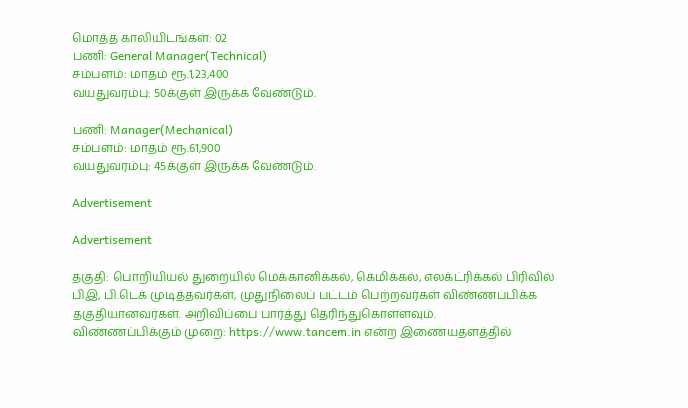மொத்த காலியிடங்கள்: 02
பணி: General Manager(Technical)
சம்பளம்: மாதம் ரூ.1,23,400
வயதுவரம்பு: 50க்குள் இருக்க வேண்டும்.

பணி: Manager(Mechanical)
சம்பளம்: மாதம் ரூ.61,900
வயதுவரம்பு: 45க்குள் இருக்க வேண்டும்.

Advertisement

Advertisement

தகுதி: பொறியியல் துறையில் மெக்கானிக்கல், கெமிக்கல், எலக்ட்ரிக்கல் பிரிவில் பிஇ, பி.டெக் முடித்தவர்கள், முதுநிலைப் பட்டம் பெற்றவர்கள் விண்ணப்பிக்க தகுதியானவர்கள். அறிவிப்பை பார்த்து தெரிந்துகொள்ளவும்.
விண்ணப்பிக்கும் முறை: https://www.tancem.in என்ற இணையதளத்தில்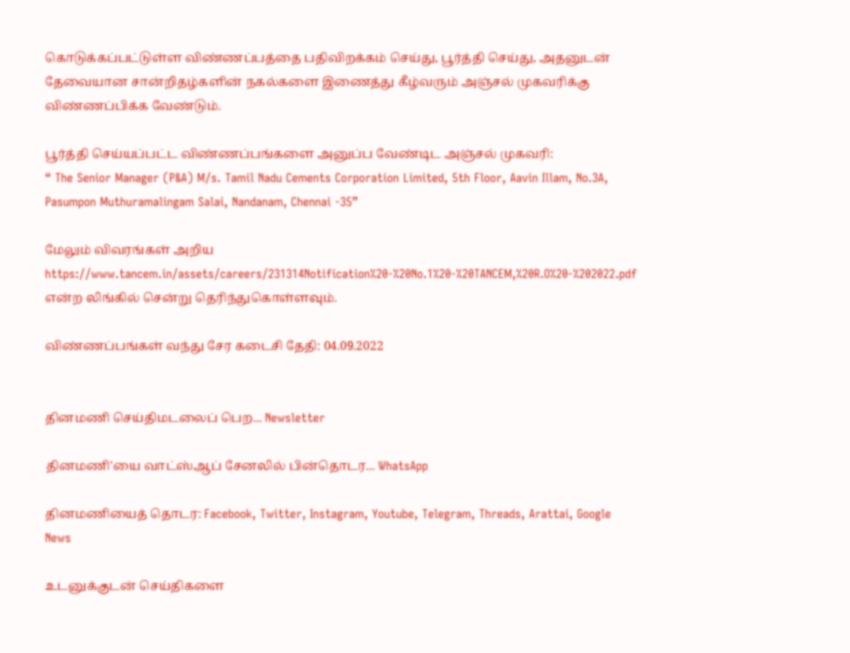கொடுக்கப்பட்டுள்ள விண்ணப்பத்தை பதிவிறக்கம் செய்து, பூர்த்தி செய்து, அதனுடன் தேவையான சான்றிதழ்களின் நகல்களை இணைத்து கீழ்வரும் அஞ்சல் முகவரிக்கு விண்ணப்பிக்க வேண்டும்.

பூர்த்தி செய்யப்பட்ட விண்ணப்பங்களை அனுப்ப வேண்டிட அஞ்சல் முகவரி:
“ The Senior Manager (P&A) M/s. Tamil Nadu Cements Corporation Limited, 5th Floor, Aavin Illam, No.3A, Pasumpon Muthuramalingam Salai, Nandanam, Chennai -35”

மேலும் விவரங்கள் அறிய https://www.tancem.in/assets/careers/231314Notification%20-%20No.1%20-%20TANCEM,%20R.O%20-%202022.pdf என்ற லிங்கில் சென்று தெரிந்துகொள்ளவும்.

விண்ணப்பங்கள் வந்து சேர கடைசி தேதி: 04.09.2022


தினமணி செய்திமடலைப் பெற... Newsletter

தினமணி'யை வாட்ஸ்ஆப் சேனலில் பின்தொடர... WhatsApp

தினமணியைத் தொடர: Facebook, Twitter, Instagram, Youtube, Telegram, Threads, Arattai, Google News

உடனுக்குடன் செய்திகளை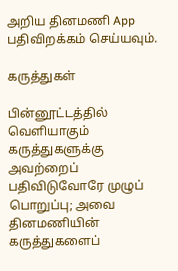அறிய தினமணி App பதிவிறக்கம் செய்யவும்.

கருத்துகள்

பின்னூட்டத்தில் வெளியாகும் கருத்துகளுக்கு அவற்றைப் பதிவிடுவோரே முழுப் பொறுப்பு; அவை தினமணியின் கருத்துகளைப்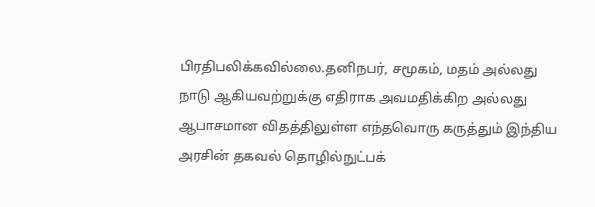பிரதிபலிக்கவில்லை.தனிநபர், சமூகம், மதம் அல்லது நாடு ஆகியவற்றுக்கு எதிராக அவமதிக்கிற அல்லது ஆபாசமான விதத்திலுள்ள எந்தவொரு கருத்தும் இந்திய அரசின் தகவல் தொழில்நுட்பக்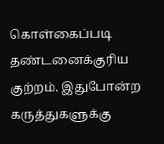கொள்கைப்படி தண்டனைக்குரிய குற்றம். இதுபோன்ற கருத்துகளுக்கு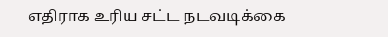எதிராக உரிய சட்ட நடவடிக்கை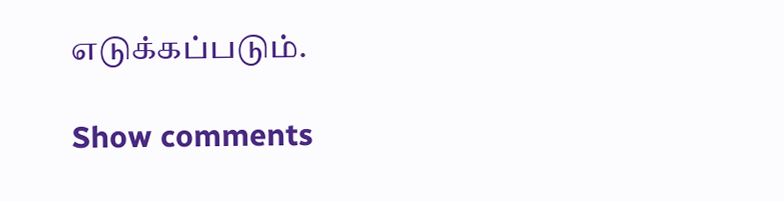எடுக்கப்படும்.

Show comments